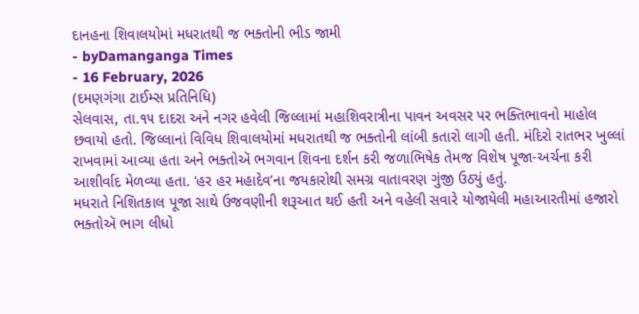દાનહના શિવાલયોમાં મધરાતથી જ ભક્તોની ભીડ જામી
- byDamanganga Times
- 16 February, 2026
(દમણગંગા ટાઈમ્સ પ્રતિનિધિ)
સેલવાસ, તા.૧૫ દાદરા અને નગર હવેલી જિલ્લામાં મહાશિવરાત્રીના પાવન અવસર પર ભક્તિભાવનો માહોલ છવાયો હતો. જિલ્લાનાં વિવિધ શિવાલયોમાં મધરાતથી જ ભક્તોની લાંબી કતારો લાગી હતી. મંદિરો રાતભર ખુલ્લાં રાખવામાં આવ્યા હતા અને ભક્તોઍ ભગવાન શિવના દર્શન કરી જળાભિષેક તેમજ વિશેષ પૂજા-અર્ચના કરી આશીર્વાદ મેળવ્યા હતા. ‘હર હર મહાદેવ’ના જયકારોથી સમગ્ર વાતાવરણ ગુંજી ઉઠ્યું હતું.
મધરાતે નિશિતકાલ પૂજા સાથે ઉજવણીની શરૂઆત થઈ હતી અને વહેલી સવારે યોજાયેલી મહાઆરતીમાં હજારો ભક્તોઍ ભાગ લીધો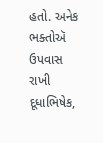હતો. અનેક ભક્તોઍ ઉપવાસ રાખી દૂધાભિષેક,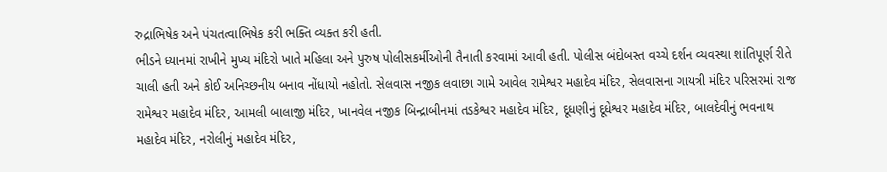રુદ્રાભિષેક અને પંચતત્વાભિષેક કરી ભક્તિ વ્યક્ત કરી હતી.
ભીડને ધ્યાનમાં રાખીને મુખ્ય મંદિરો ખાતે મહિલા અને પુરુષ પોલીસકર્મીઓની તૈનાતી કરવામાં આવી હતી. પોલીસ બંદોબસ્ત વચ્ચે દર્શન વ્યવસ્થા શાંતિપૂર્ણ રીતે ચાલી હતી અને કોઈ અનિચ્છનીય બનાવ નોંધાયો નહોતો. સેલવાસ નજીક લવાછા ગામે આવેલ રામેશ્વર મહાદેવ મંદિર, સેલવાસના ગાયત્રી મંદિર પરિસરમાં રાજ રામેશ્વર મહાદેવ મંદિર, આમલી બાલાજી મંદિર, ખાનવેલ નજીક બિન્દ્રાબીનમાં તડકેશ્વર મહાદેવ મંદિર, દૂધણીનું દૂધેશ્વર મહાદેવ મંદિર, બાલદેવીનું ભવનાથ મહાદેવ મંદિર, નરોલીનું મહાદેવ મંદિર,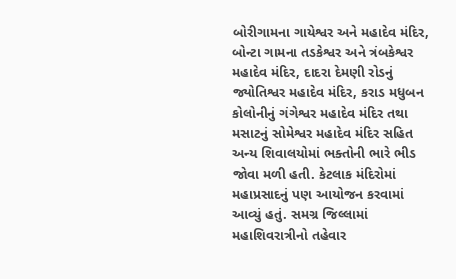બોરીગામના ગાયેશ્વર અને મહાદેવ મંદિર, બોન્ટા ગામના તડકેશ્વર અને ત્રંબકેશ્વર મહાદેવ મંદિર, દાદરા દેમણી રોડનું જ્યોતિશ્વર મહાદેવ મંદિર, કરાડ મધુબન કોલોનીનું ગંગેશ્વર મહાદેવ મંદિર તથા મસાટનું સોમેશ્વર મહાદેવ મંદિર સહિત અન્ય શિવાલયોમાં ભક્તોની ભારે ભીડ જોવા મળી હતી. કેટલાક મંદિરોમાં મહાપ્રસાદનું પણ આયોજન કરવામાં આવ્યું હતું. સમગ્ર જિલ્લામાં મહાશિવરાત્રીનો તહેવાર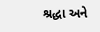શ્રદ્ધા અને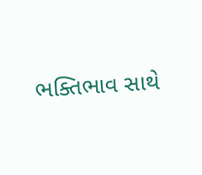ભક્તિભાવ સાથે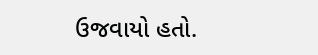ઉજવાયો હતો.